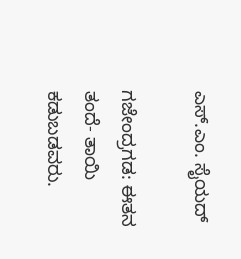ಎಸ್.ಎಂ. ಸೈಯದ್

ಗಜೇಂದ್ರಗಡ: ಈತನ ತಂದೆ- ತಾಯಿ ಕಡುಬಡವರು.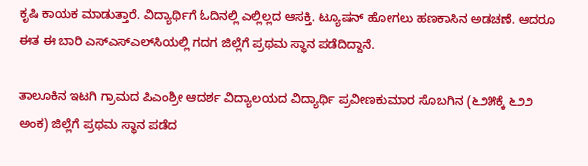ಕೃಷಿ ಕಾಯಕ ಮಾಡುತ್ತಾರೆ. ವಿದ್ಯಾರ್ಥಿಗೆ ಓದಿನಲ್ಲಿ ಎಲ್ಲಿಲ್ಲದ ಆಸಕ್ತಿ. ಟ್ಯೂಷನ್‌ ಹೋಗಲು ಹಣಕಾಸಿನ ಅಡಚಣೆ. ಆದರೂ ಈತ ಈ ಬಾರಿ ಎಸ್‌ಎಸ್‌ಎಲ್‌ಸಿಯಲ್ಲಿ ಗದಗ ಜಿಲ್ಲೆಗೆ ಪ್ರಥಮ ಸ್ಥಾನ ಪಡೆದಿದ್ದಾನೆ.

ತಾಲೂಕಿನ ಇಟಗಿ ಗ್ರಾಮದ ಪಿಎಂಶ್ರೀ ಆದರ್ಶ ವಿದ್ಯಾಲಯದ ವಿದ್ಯಾರ್ಥಿ ಪ್ರವೀಣಕುಮಾರ ಸೊಬಗಿನ (೬೨೫ಕ್ಕೆ ೬೨೨ ಅಂಕ) ಜಿಲ್ಲೆಗೆ ಪ್ರಥಮ ಸ್ಥಾನ ಪಡೆದ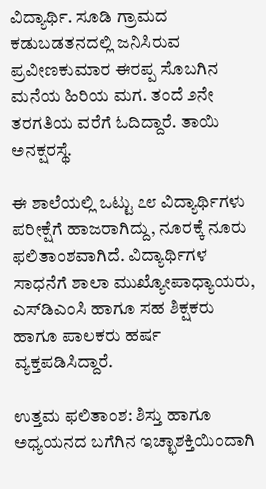ವಿದ್ಯಾರ್ಥಿ. ಸೂಡಿ ಗ್ರಾಮದ ಕಡುಬಡತನದಲ್ಲಿ ಜನಿಸಿರುವ ಪ್ರವೀಣಕುಮಾರ ಈರಪ್ಪ ಸೊಬಗಿನ ಮನೆಯ ಹಿರಿಯ ಮಗ. ತಂದೆ ೨ನೇ ತರಗತಿಯ ವರೆಗೆ ಓದಿದ್ದಾರೆ. ತಾಯಿ ಅನಕ್ಷರಸ್ಥೆ.

ಈ ಶಾಲೆಯಲ್ಲಿ ಒಟ್ಟು ೭೮ ವಿದ್ಯಾರ್ಥಿಗಳು ಪರೀಕ್ಷೆಗೆ ಹಾಜರಾಗಿದ್ದು, ನೂರಕ್ಕೆ ನೂರು ಫಲಿತಾಂಶವಾಗಿದೆ. ವಿದ್ಯಾರ್ಥಿಗಳ ಸಾಧನೆಗೆ ಶಾಲಾ ಮುಖ್ಯೋಪಾಧ್ಯಾಯರು, ಎಸ್‌ಡಿಎಂಸಿ ಹಾಗೂ ಸಹ ಶಿಕ್ಷಕರು ಹಾಗೂ ಪಾಲಕರು ಹರ್ಷ ವ್ಯಕ್ತಪಡಿಸಿದ್ದಾರೆ.

ಉತ್ತಮ ಫಲಿತಾಂಶ: ಶಿಸ್ತು ಹಾಗೂ ಅಧ್ಯಯನದ ಬಗೆಗಿನ ಇಚ್ಛಾಶಕ್ತಿಯಿಂದಾಗಿ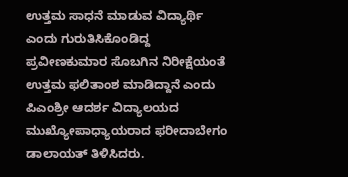ಉತ್ತಮ ಸಾಧನೆ ಮಾಡುವ ವಿದ್ಯಾರ್ಥಿ ಎಂದು ಗುರುತಿಸಿಕೊಂಡಿದ್ದ ಪ್ರವೀಣಕುಮಾರ ಸೊಬಗಿನ ನಿರೀಕ್ಷೆಯಂತೆ ಉತ್ತಮ ಫಲಿತಾಂಶ ಮಾಡಿದ್ದಾನೆ ಎಂದು ಪಿಎಂಶ್ರೀ ಆದರ್ಶ ವಿದ್ಯಾಲಯದ ಮುಖ್ಯೋಪಾಧ್ಯಾಯರಾದ ಫರೀದಾಬೇಗಂ ಡಾಲಾಯತ್ ತಿಳಿಸಿದರು.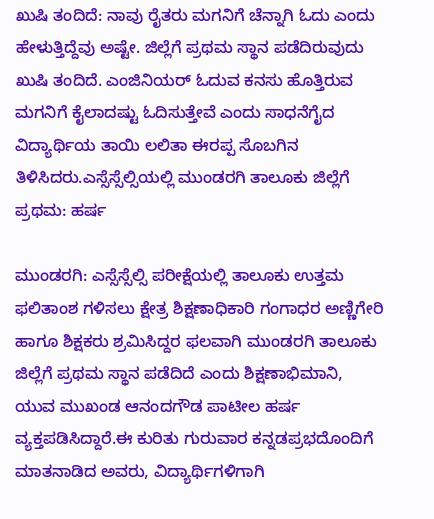ಖುಷಿ ತಂದಿದೆ: ನಾವು ರೈತರು ಮಗನಿಗೆ ಚೆನ್ನಾಗಿ ಓದು ಎಂದು ಹೇಳುತ್ತಿದ್ದೆವು ಅಷ್ಟೇ. ಜಿಲ್ಲೆಗೆ ಪ್ರಥಮ ಸ್ಥಾನ ಪಡೆದಿರುವುದು ಖುಷಿ ತಂದಿದೆ. ಎಂಜಿನಿಯರ್ ಓದುವ ಕನಸು ಹೊತ್ತಿರುವ ಮಗನಿಗೆ ಕೈಲಾದಷ್ಟು ಓದಿಸುತ್ತೇವೆ ಎಂದು ಸಾಧನೆಗೈದ ವಿದ್ಯಾರ್ಥಿಯ ತಾಯಿ ಲಲಿತಾ ಈರಪ್ಪ ಸೊಬಗಿನ ತಿಳಿಸಿದರು.ಎಸ್ಸೆಸ್ಸೆಲ್ಸಿಯಲ್ಲಿ ಮುಂಡರಗಿ ತಾಲೂಕು ಜಿಲ್ಲೆಗೆ ಪ್ರಥಮ: ಹರ್ಷ

ಮುಂಡರಗಿ: ಎಸ್ಸೆಸ್ಸೆಲ್ಸಿ ಪರೀಕ್ಷೆಯಲ್ಲಿ ತಾಲೂಕು ಉತ್ತಮ ಫಲಿತಾಂಶ ಗಳಿಸಲು ಕ್ಷೇತ್ರ ಶಿಕ್ಷಣಾಧಿಕಾರಿ ಗಂಗಾಧರ ಅಣ್ಣಿಗೇರಿ ಹಾಗೂ ಶಿಕ್ಷಕರು ಶ್ರಮಿಸಿದ್ದರ ಫಲವಾಗಿ ಮುಂಡರಗಿ ತಾಲೂಕು ಜಿಲ್ಲೆಗೆ ಪ್ರಥಮ ಸ್ಥಾನ ಪಡೆದಿದೆ ಎಂದು ಶಿಕ್ಷಣಾಭಿಮಾನಿ, ಯುವ ಮುಖಂಡ ಆನಂದಗೌಡ ಪಾಟೀಲ ಹರ್ಷ ವ್ಯಕ್ತಪಡಿಸಿದ್ದಾರೆ.ಈ ಕುರಿತು ಗುರುವಾರ ಕನ್ನಡಪ್ರಭದೊಂದಿಗೆ ಮಾತನಾಡಿದ ಅವರು, ವಿದ್ಯಾರ್ಥಿಗಳಿಗಾಗಿ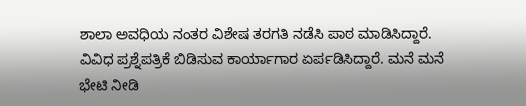ಶಾಲಾ ಅವಧಿಯ ನಂತರ ವಿಶೇಷ ತರಗತಿ ನಡೆಸಿ ಪಾಠ ಮಾಡಿಸಿದ್ದಾರೆ. ವಿವಿಧ ಪ್ರಶ್ನೆಪತ್ರಿಕೆ ಬಿಡಿಸುವ ಕಾರ್ಯಾಗಾರ ಏರ್ಪಡಿಸಿದ್ದಾರೆ. ಮನೆ ಮನೆ ಭೇಟಿ ನೀಡಿ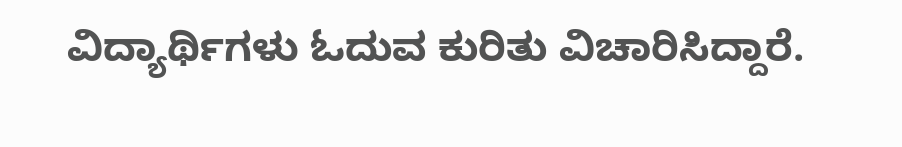ವಿದ್ಯಾರ್ಥಿಗಳು ಓದುವ ಕುರಿತು ವಿಚಾರಿಸಿದ್ದಾರೆ.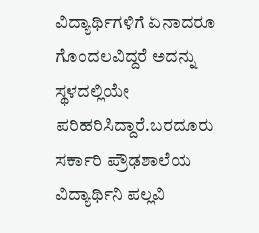ವಿದ್ಯಾರ್ಥಿಗಳಿಗೆ ಏನಾದರೂ ಗೊಂದಲವಿದ್ದರೆ ಅದನ್ನು ಸ್ಥಳದಲ್ಲಿಯೇ ಪರಿಹರಿಸಿದ್ದಾರೆ.ಬರದೂರು ಸರ್ಕಾರಿ ಪ್ರೌಢಶಾಲೆಯ ವಿದ್ಯಾರ್ಥಿನಿ ಪಲ್ಲವಿ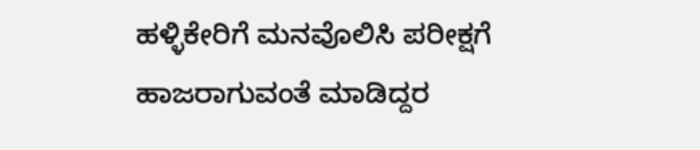ಹಳ್ಳಿಕೇರಿಗೆ ಮನವೊಲಿಸಿ ಪರೀಕ್ಷಗೆ ಹಾಜರಾಗುವಂತೆ ಮಾಡಿದ್ದರ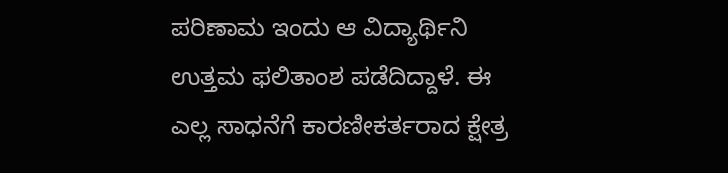ಪರಿಣಾಮ ಇಂದು ಆ ವಿದ್ಯಾರ್ಥಿನಿ ಉತ್ತಮ ಫಲಿತಾಂಶ ಪಡೆದಿದ್ದಾಳೆ. ಈ ಎಲ್ಲ ಸಾಧನೆಗೆ ಕಾರಣೀಕರ್ತರಾದ ಕ್ಷೇತ್ರ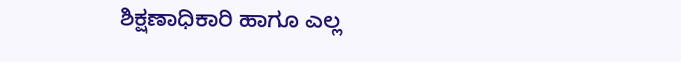ಶಿಕ್ಷಣಾಧಿಕಾರಿ ಹಾಗೂ ಎಲ್ಲ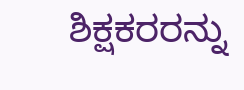ಶಿಕ್ಷಕರರನ್ನು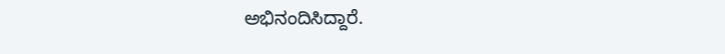ಅಭಿನಂದಿಸಿದ್ದಾರೆ.